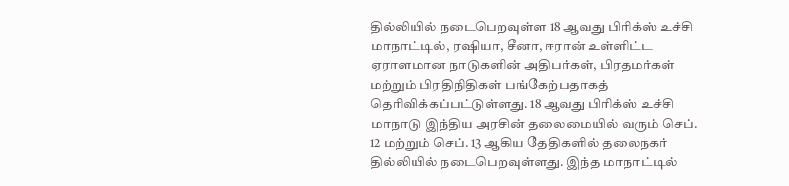தில்லியில் நடைபெறவுள்ள 18 ஆவது பிரிக்ஸ் உச்சி மாநாட்டில், ரஷியா, சீனா, ஈரான் உள்ளிட்ட ஏராளமான நாடுகளின் அதிபர்கள், பிரதமர்கள் மற்றும் பிரதிநிதிகள் பங்கேற்பதாகத் தெரிவிக்கப்பட்டுள்ளது. 18 ஆவது பிரிக்ஸ் உச்சி மாநாடு இந்திய அரசின் தலைமையில் வரும் செப். 12 மற்றும் செப். 13 ஆகிய தேதிகளில் தலைநகர் தில்லியில் நடைபெறவுள்ளது. இந்த மாநாட்டில்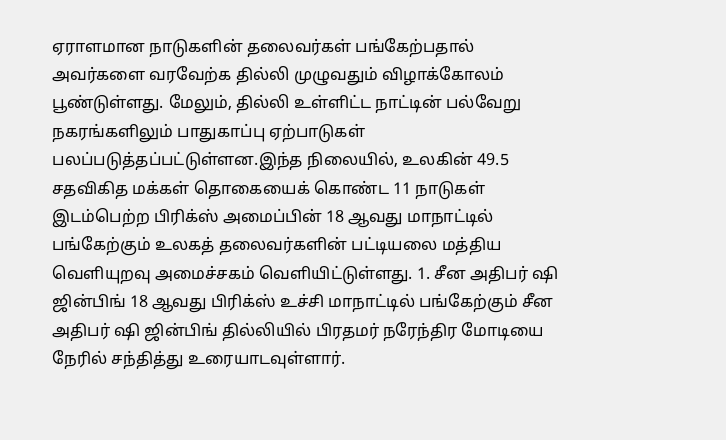ஏராளமான நாடுகளின் தலைவர்கள் பங்கேற்பதால் அவர்களை வரவேற்க தில்லி முழுவதும் விழாக்கோலம் பூண்டுள்ளது. மேலும், தில்லி உள்ளிட்ட நாட்டின் பல்வேறு நகரங்களிலும் பாதுகாப்பு ஏற்பாடுகள் பலப்படுத்தப்பட்டுள்ளன.இந்த நிலையில், உலகின் 49.5 சதவிகித மக்கள் தொகையைக் கொண்ட 11 நாடுகள் இடம்பெற்ற பிரிக்ஸ் அமைப்பின் 18 ஆவது மாநாட்டில் பங்கேற்கும் உலகத் தலைவர்களின் பட்டியலை மத்திய வெளியுறவு அமைச்சகம் வெளியிட்டுள்ளது. 1. சீன அதிபர் ஷி ஜின்பிங் 18 ஆவது பிரிக்ஸ் உச்சி மாநாட்டில் பங்கேற்கும் சீன அதிபர் ஷி ஜின்பிங் தில்லியில் பிரதமர் நரேந்திர மோடியை நேரில் சந்தித்து உரையாடவுள்ளார்.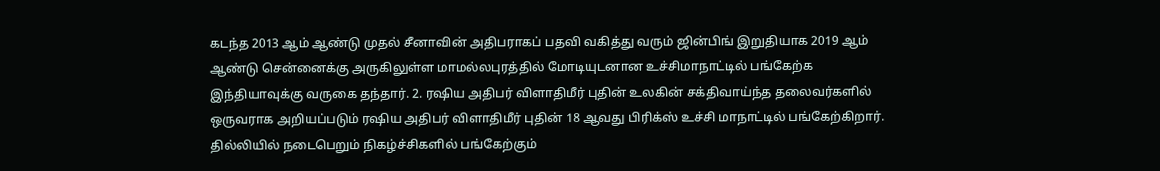கடந்த 2013 ஆம் ஆண்டு முதல் சீனாவின் அதிபராகப் பதவி வகித்து வரும் ஜின்பிங் இறுதியாக 2019 ஆம் ஆண்டு சென்னைக்கு அருகிலுள்ள மாமல்லபுரத்தில் மோடியுடனான உச்சிமாநாட்டில் பங்கேற்க இந்தியாவுக்கு வருகை தந்தார். 2. ரஷிய அதிபர் விளாதிமீர் புதின் உலகின் சக்திவாய்ந்த தலைவர்களில் ஒருவராக அறியப்படும் ரஷிய அதிபர் விளாதிமீர் புதின் 18 ஆவது பிரிக்ஸ் உச்சி மாநாட்டில் பங்கேற்கிறார். தில்லியில் நடைபெறும் நிகழ்ச்சிகளில் பங்கேற்கும்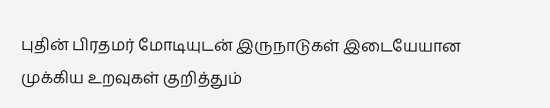புதின் பிரதமர் மோடியுடன் இருநாடுகள் இடையேயான முக்கிய உறவுகள் குறித்தும்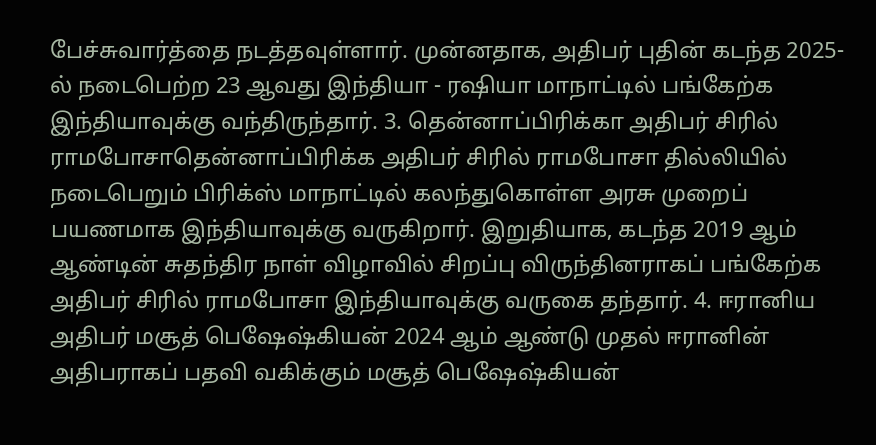பேச்சுவார்த்தை நடத்தவுள்ளார். முன்னதாக, அதிபர் புதின் கடந்த 2025-ல் நடைபெற்ற 23 ஆவது இந்தியா - ரஷியா மாநாட்டில் பங்கேற்க இந்தியாவுக்கு வந்திருந்தார். 3. தென்னாப்பிரிக்கா அதிபர் சிரில் ராமபோசாதென்னாப்பிரிக்க அதிபர் சிரில் ராமபோசா தில்லியில் நடைபெறும் பிரிக்ஸ் மாநாட்டில் கலந்துகொள்ள அரசு முறைப் பயணமாக இந்தியாவுக்கு வருகிறார். இறுதியாக, கடந்த 2019 ஆம் ஆண்டின் சுதந்திர நாள் விழாவில் சிறப்பு விருந்தினராகப் பங்கேற்க அதிபர் சிரில் ராமபோசா இந்தியாவுக்கு வருகை தந்தார். 4. ஈரானிய அதிபர் மசூத் பெஷேஷ்கியன் 2024 ஆம் ஆண்டு முதல் ஈரானின் அதிபராகப் பதவி வகிக்கும் மசூத் பெஷேஷ்கியன்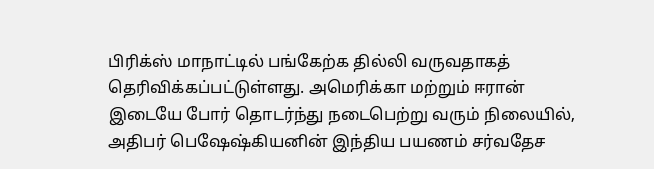பிரிக்ஸ் மாநாட்டில் பங்கேற்க தில்லி வருவதாகத் தெரிவிக்கப்பட்டுள்ளது. அமெரிக்கா மற்றும் ஈரான் இடையே போர் தொடர்ந்து நடைபெற்று வரும் நிலையில், அதிபர் பெஷேஷ்கியனின் இந்திய பயணம் சர்வதேச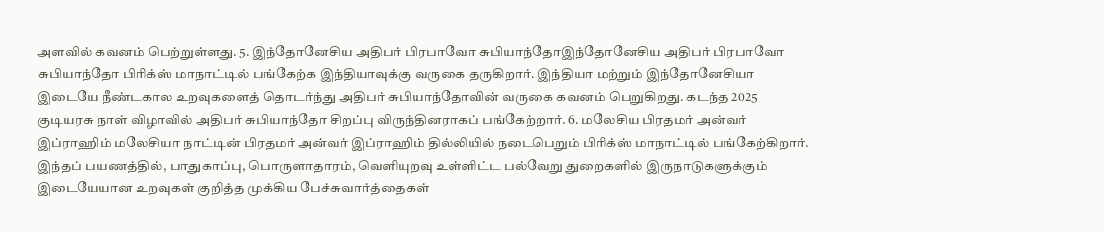அளவில் கவனம் பெற்றுள்ளது. 5. இந்தோனேசிய அதிபர் பிரபாவோ சுபியாந்தோஇந்தோனேசிய அதிபர் பிரபாவோ சுபியாந்தோ பிரிக்ஸ் மாநாட்டில் பங்கேற்க இந்தியாவுக்கு வருகை தருகிறார். இந்தியா மற்றும் இந்தோனேசியா இடையே நீண்டகால உறவுகளைத் தொடர்ந்து அதிபர் சுபியாந்தோவின் வருகை கவனம் பெறுகிறது. கடந்த 2025 குடியரசு நாள் விழாவில் அதிபர் சுபியாந்தோ சிறப்பு விருந்தினராகப் பங்கேற்றார். 6. மலேசிய பிரதமர் அன்வர் இப்ராஹிம் மலேசியா நாட்டின் பிரதமர் அன்வர் இப்ராஹிம் தில்லியில் நடைபெறும் பிரிக்ஸ் மாநாட்டில் பங்கேற்கிறார். இந்தப் பயணத்தில், பாதுகாப்பு, பொருளாதாரம், வெளியுறவு உள்ளிட்ட பல்வேறு துறைகளில் இருநாடுகளுக்கும் இடையேயான உறவுகள் குறித்த முக்கிய பேச்சுவார்த்தைகள்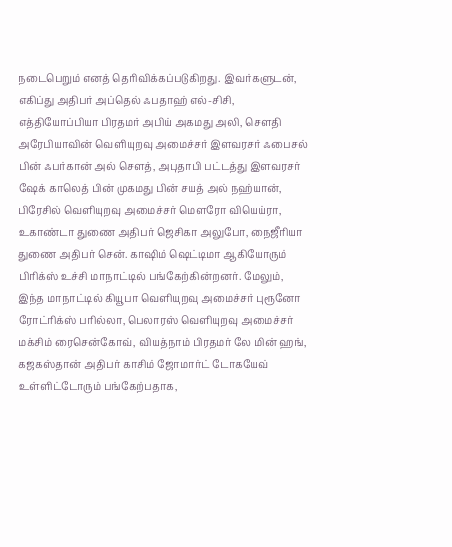நடைபெறும் எனத் தெரிவிக்கப்படுகிறது. இவர்களுடன், எகிப்து அதிபர் அப்தெல் ஃபதாஹ் எல்-சிசி, எத்தியோப்பியா பிரதமர் அபிய் அகமது அலி, சௌதி அரேபியாவின் வெளியுறவு அமைச்சர் இளவரசர் ஃபைசல் பின் ஃபர்கான் அல் சௌத், அபுதாபி பட்டத்து இளவரசர் ஷேக் காலெத் பின் முகமது பின் சயத் அல் நஹ்யான், பிரேசில் வெளியுறவு அமைச்சர் மௌரோ வியெய்ரா, உகாண்டா துணை அதிபர் ஜெசிகா அலுபோ, நைஜீரியா துணை அதிபர் சென். காஷிம் ஷெட்டிமா ஆகியோரும் பிரிக்ஸ் உச்சி மாநாட்டில் பங்கேற்கின்றனர். மேலும், இந்த மாநாட்டில் கியூபா வெளியுறவு அமைச்சர் புரூனோ ரோட்ரிக்ஸ் பரில்லா, பெலாரஸ் வெளியுறவு அமைச்சர் மக்சிம் ரைசென்கோவ், வியத்நாம் பிரதமர் லே மின் ஹங், கஜகஸ்தான் அதிபர் காசிம் ஜோமார்ட் டோகயேவ் உள்ளிட்டோரும் பங்கேற்பதாக,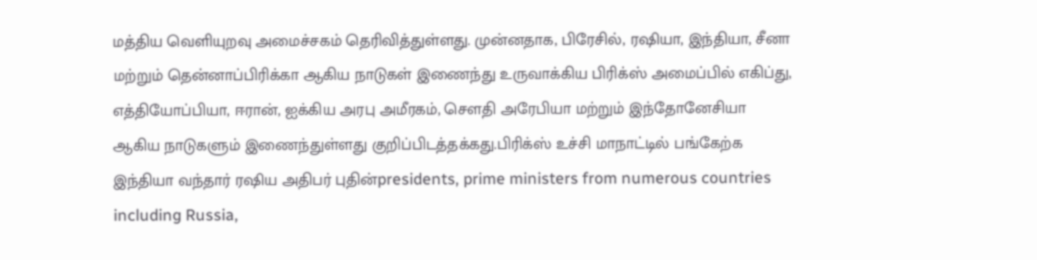மத்திய வெளியுறவு அமைச்சகம் தெரிவித்துள்ளது. முன்னதாக, பிரேசில், ரஷியா, இந்தியா, சீனா மற்றும் தென்னாப்பிரிக்கா ஆகிய நாடுகள் இணைந்து உருவாக்கிய பிரிக்ஸ் அமைப்பில் எகிப்து, எத்தியோப்பியா, ஈரான், ஐக்கிய அரபு அமீரகம், சௌதி அரேபியா மற்றும் இந்தோனேசியா ஆகிய நாடுகளும் இணைந்துள்ளது குறிப்பிடத்தக்கது.பிரிக்ஸ் உச்சி மாநாட்டில் பங்கேற்க இந்தியா வந்தார் ரஷிய அதிபர் புதின்presidents, prime ministers from numerous countries including Russia,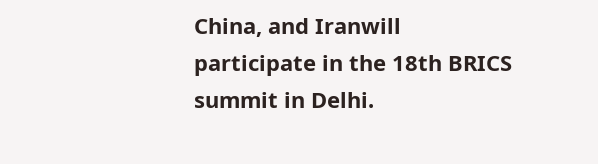China, and Iranwill participate in the 18th BRICS summit in Delhi.